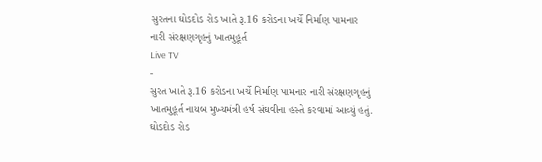સુરતના ઘોડદોડ રોડ ખાતે રૂ.16 કરોડના ખર્ચે નિર્માણ પામનાર નારી સંરક્ષણગૃહનું ખાતમુહૂર્ત
Live TV
-
સુરત ખાતે રૂ.16 કરોડના ખર્ચે નિર્માણ પામનાર નારી સંરક્ષણગૃહનું ખાતમુહૂર્ત નાયબ મુખ્યમંત્રી હર્ષ સંઘવીના હસ્તે કરવામાં આવ્યું હતું.
ઘોડદોડ રોડ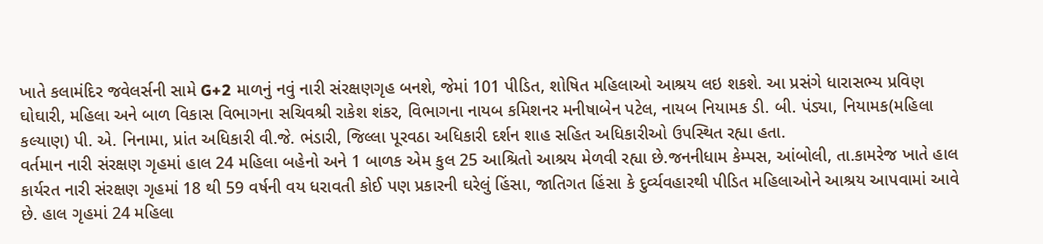ખાતે કલામંદિર જવેલર્સની સામે G+2 માળનું નવું નારી સંરક્ષણગૃહ બનશે, જેમાં 101 પીડિત, શોષિત મહિલાઓ આશ્રય લઇ શકશે. આ પ્રસંગે ધારાસભ્ય પ્રવિણ ઘોઘારી, મહિલા અને બાળ વિકાસ વિભાગના સચિવશ્રી રાકેશ શંકર, વિભાગના નાયબ કમિશનર મનીષાબેન પટેલ, નાયબ નિયામક ડી. બી. પંડ્યા, નિયામક(મહિલા કલ્યાણ) પી. એ. નિનામા, પ્રાંત અધિકારી વી.જે. ભંડારી, જિલ્લા પૂરવઠા અધિકારી દર્શન શાહ સહિત અધિકારીઓ ઉપસ્થિત રહ્યા હતા.
વર્તમાન નારી સંરક્ષણ ગૃહમાં હાલ 24 મહિલા બહેનો અને 1 બાળક એમ કુલ 25 આશ્રિતો આશ્રય મેળવી રહ્યા છે.જનનીધામ કેમ્પસ, આંબોલી, તા.કામરેજ ખાતે હાલ કાર્યરત નારી સંરક્ષણ ગૃહમાં 18 થી 59 વર્ષની વય ધરાવતી કોઈ પણ પ્રકારની ઘરેલું હિંસા, જાતિગત હિંસા કે દુર્વ્યવહારથી પીડિત મહિલાઓને આશ્રય આપવામાં આવે છે. હાલ ગૃહમાં 24 મહિલા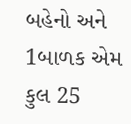બહેનો અને 1બાળક એમ કુલ 25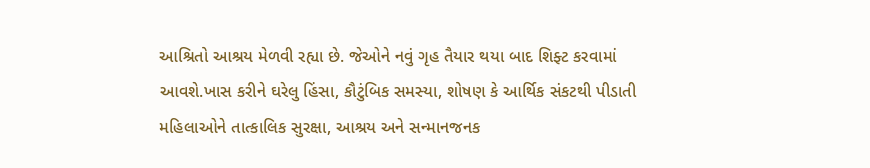આશ્રિતો આશ્રય મેળવી રહ્યા છે. જેઓને નવું ગૃહ તૈયાર થયા બાદ શિફ્ટ કરવામાં આવશે.ખાસ કરીને ઘરેલુ હિંસા, કૌટુંબિક સમસ્યા, શોષણ કે આર્થિક સંકટથી પીડાતી મહિલાઓને તાત્કાલિક સુરક્ષા, આશ્રય અને સન્માનજનક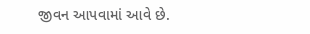જીવન આપવામાં આવે છે.